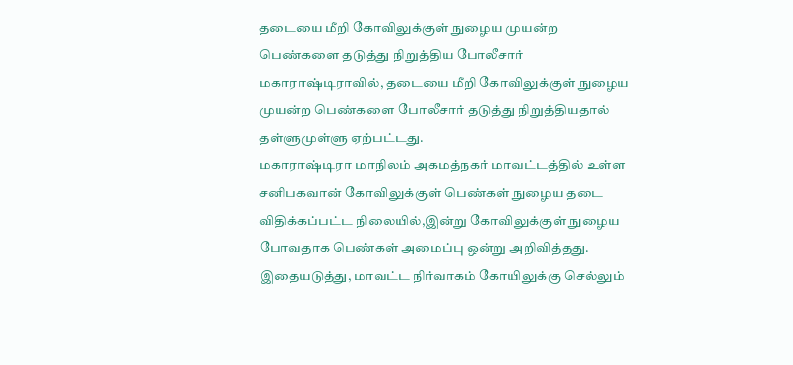தடையை மீறி கோவிலுக்குள் நுழைய முயன்ற பெண்களை தடுத்து நிறுத்திய போலீசார்
மகாராஷ்டிராவில், தடையை மீறி கோவிலுக்குள் நுழைய முயன்ற பெண்களை போலீசார் தடுத்து நிறுத்தியதால் தள்ளுமுள்ளு ஏற்பட்டது.
மகாராஷ்டிரா மாநிலம் அகமத்நகர் மாவட்டத்தில் உள்ள சனிபகவான் கோவிலுக்குள் பெண்கள் நுழைய தடை விதிக்கப்பட்ட நிலையில்,இன்று கோவிலுக்குள் நுழைய போவதாக பெண்கள் அமைப்பு ஒன்று அறிவித்தது.
இதையடுத்து, மாவட்ட நிர்வாகம் கோயிலுக்கு செல்லும்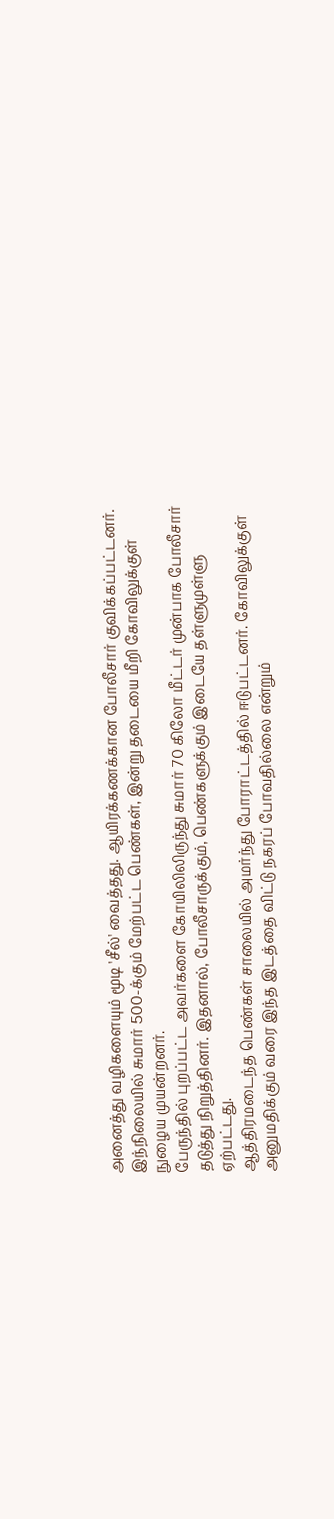அனைத்து வழிகளையும் மூடி 'சீல்' வைத்தது. ஆயிரக்கணக்கான போலீசார் குவிக்கப்பட்டனர். இந்நிலையில் சுமார் 500-க்கும் மேற்பட்ட பெண்கள், இன்று தடையை மீறி கோவிலுக்குள் நுழைய முயன்றனர்.
பேருந்தில் புறப்பட்ட அவர்களை கோயிலிலிருந்து சுமார் 70 கிலோ மீட்டர் முன்பாக போலீசார் தடுத்து நிறுத்தினர். இதனால், போலீசாருக்கும், பெண்களுக்கும் இடையே தள்ளுமுள்ளு ஏற்பட்டது.
ஆத்திரமடைந்த பெண்கள் சாலையில் அமர்ந்து போராட்டத்தில் ஈடுபட்டனர். கோவிலுக்குள் அனுமதிக்கும் வரை இந்த இடத்தை விட்டு நகரப் போவதில்லை என்றும்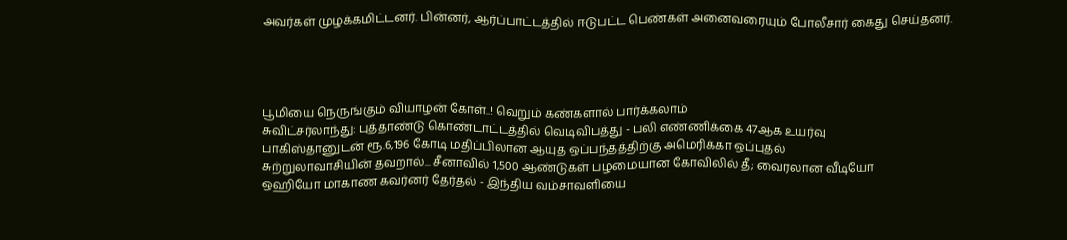அவர்கள் முழக்கமிட்டனர். பின்னர், ஆர்ப்பாட்டத்தில் ஈடுபட்ட பெண்கள் அனைவரையும் போலீசார் கைது செய்தனர்.




பூமியை நெருங்கும் வியாழன் கோள்..! வெறும் கண்களால் பார்க்கலாம்
சுவிட்சர்லாந்து: புத்தாண்டு கொண்டாட்டத்தில் வெடிவிபத்து - பலி எண்ணிக்கை 47ஆக உயர்வு
பாகிஸ்தானுடன் ரூ.6,196 கோடி மதிப்பிலான ஆயுத ஒப்பந்தத்திற்கு அமெரிக்கா ஒப்புதல்
சுற்றுலாவாசியின் தவறால்... சீனாவில் 1,500 ஆண்டுகள் பழமையான கோவிலில் தீ; வைரலான வீடியோ
ஒஹியோ மாகாண கவர்னர் தேர்தல் - இந்திய வம்சாவளியை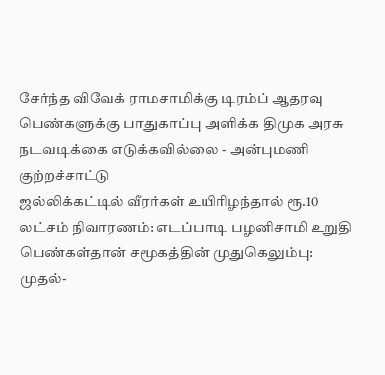சேர்ந்த விவேக் ராமசாமிக்கு டிரம்ப் ஆதரவு
பெண்களுக்கு பாதுகாப்பு அளிக்க திமுக அரசு நடவடிக்கை எடுக்கவில்லை - அன்புமணி குற்றச்சாட்டு
ஜல்லிக்கட்டில் வீரர்கள் உயிரிழந்தால் ரூ.10 லட்சம் நிவாரணம்: எடப்பாடி பழனிசாமி உறுதி
பெண்கள்தான் சமூகத்தின் முதுகெலும்பு: முதல்-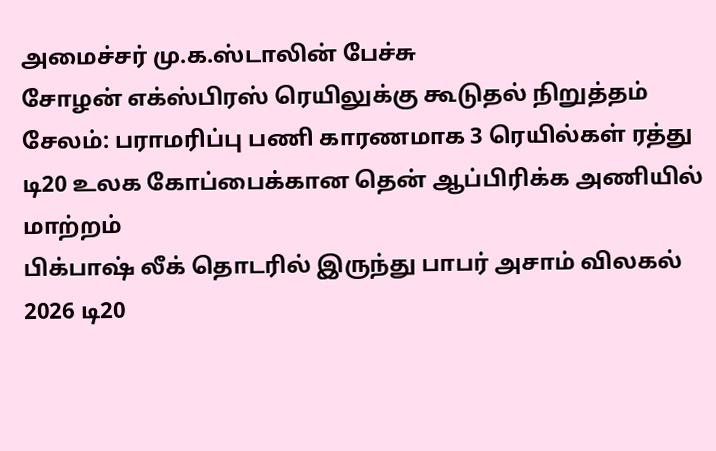அமைச்சர் மு.க.ஸ்டாலின் பேச்சு
சோழன் எக்ஸ்பிரஸ் ரெயிலுக்கு கூடுதல் நிறுத்தம்
சேலம்: பராமரிப்பு பணி காரணமாக 3 ரெயில்கள் ரத்து
டி20 உலக கோப்பைக்கான தென் ஆப்பிரிக்க அணியில் மாற்றம்
பிக்பாஷ் லீக் தொடரில் இருந்து பாபர் அசாம் விலகல்
2026 டி20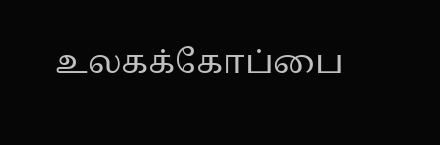உலகக்கோப்பை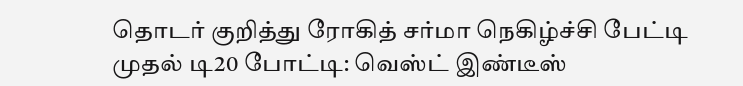தொடர் குறித்து ரோகித் சர்மா நெகிழ்ச்சி பேட்டி
முதல் டி20 போட்டி: வெஸ்ட் இண்டீஸ்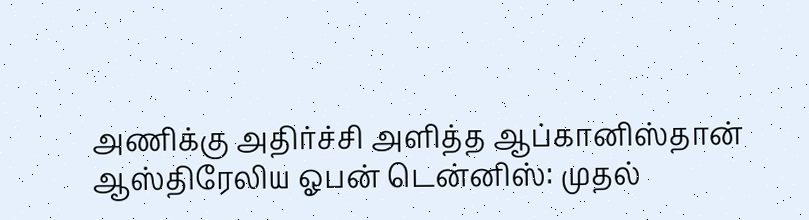அணிக்கு அதிர்ச்சி அளித்த ஆப்கானிஸ்தான்
ஆஸ்திரேலிய ஓபன் டென்னிஸ்: முதல்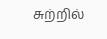சுற்றில்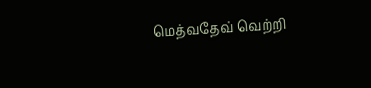மெத்வதேவ் வெற்றி